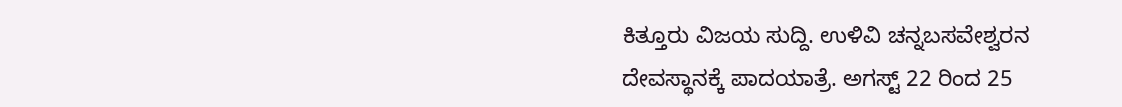ಕಿತ್ತೂರು ವಿಜಯ ಸುದ್ದಿ. ಉಳಿವಿ ಚನ್ನಬಸವೇಶ್ವರನ ದೇವಸ್ಥಾನಕ್ಕೆ ಪಾದಯಾತ್ರೆ. ಅಗಸ್ಟ್ 22 ರಿಂದ 25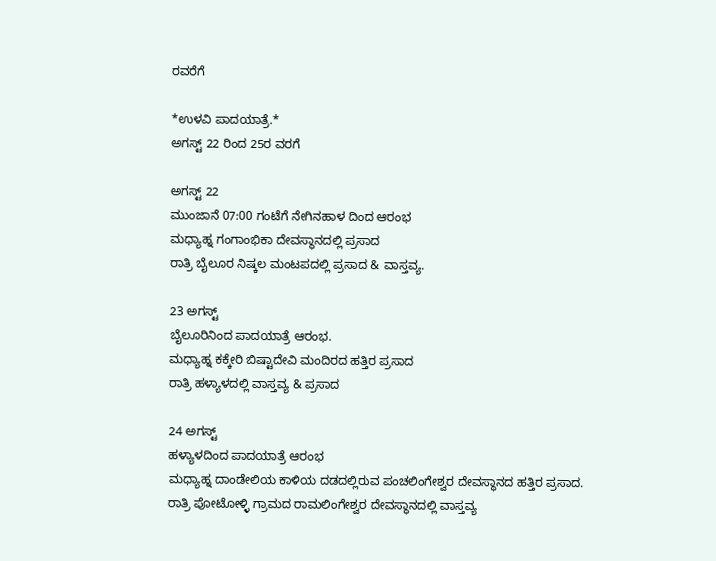ರವರೆಗೆ

*ಉಳವಿ ಪಾದಯಾತ್ರೆ.*
ಅಗಸ್ಟ್ 22 ರಿಂದ 25ರ ವರಗೆ

ಅಗಸ್ಟ್ 22
ಮುಂಜಾನೆ 07:00 ಗಂಟೆಗೆ ನೇಗಿನಹಾಳ ದಿಂದ ಆರಂಭ
ಮಧ್ಯಾಹ್ನ ಗಂಗಾಂಭಿಕಾ ದೇವಸ್ಥಾನದಲ್ಲಿ ಪ್ರಸಾದ
ರಾತ್ರಿ ಬೈಲೂರ ನಿಷ್ಕಲ ಮಂಟಪದಲ್ಲಿ ಪ್ರಸಾದ & ವಾಸ್ತವ್ಯ.

23 ಅಗಸ್ಟ್
ಬೈಲೂರಿನಿಂದ ಪಾದಯಾತ್ರೆ ಆರಂಭ.
ಮಧ್ಯಾಹ್ನ ಕಕ್ಕೇರಿ ಬಿಷ್ಟಾದೇವಿ ಮಂದಿರದ ಹತ್ತಿರ ಪ್ರಸಾದ
ರಾತ್ರಿ ಹಳ್ಯಾಳದಲ್ಲಿ ವಾಸ್ತವ್ಯ & ಪ್ರಸಾದ

24 ಅಗಸ್ಟ್
ಹಳ್ಯಾಳದಿಂದ ಪಾದಯಾತ್ರೆ ಆರಂಭ
ಮಧ್ಯಾಹ್ನ ದಾಂಡೇಲಿಯ ಕಾಳಿಯ ದಡದಲ್ಲಿರುವ ಪಂಚಲಿಂಗೇಶ್ವರ ದೇವಸ್ಥಾನದ ಹತ್ತಿರ ಪ್ರಸಾದ.
ರಾತ್ರಿ ಪೋಟೋಳ್ಳಿ ಗ್ರಾಮದ ರಾಮಲಿಂಗೇಶ್ವರ ದೇವಸ್ಥಾನದಲ್ಲಿ ವಾಸ್ತವ್ಯ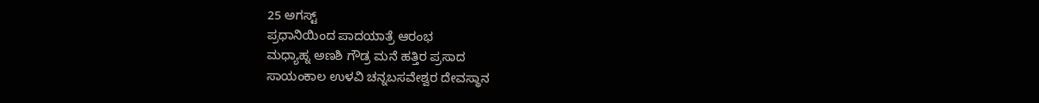25 ಅಗಸ್ಟ್
ಪ್ರಧಾನಿಯಿಂದ ಪಾದಯಾತ್ರೆ ಆರಂಭ
ಮಧ್ಯಾಹ್ನ ಅಣಶಿ ಗೌಡ್ರ ಮನೆ ಹತ್ತಿರ ಪ್ರಸಾದ
ಸಾಯಂಕಾಲ ಉಳವಿ ಚನ್ನಬಸವೇಶ್ವರ ದೇವಸ್ಥಾನ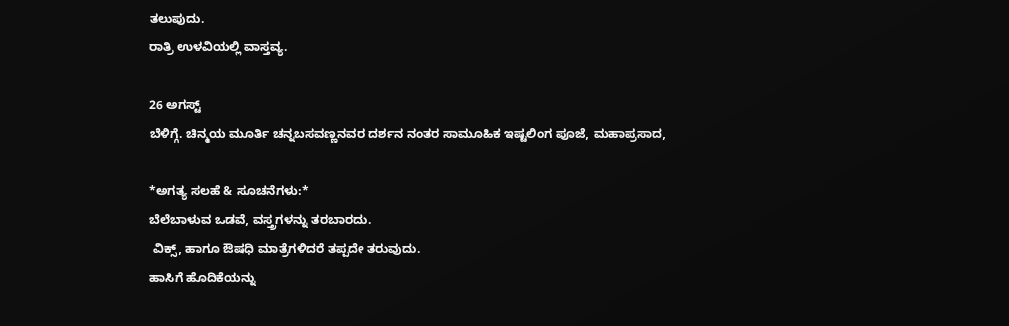ತಲುಪುದು.
ರಾತ್ರಿ ಉಳವಿಯಲ್ಲಿ ವಾಸ್ತವ್ಯ.

26 ಅಗಸ್ಟ್
ಬೆಳಿಗ್ಗೆ. ಚಿನ್ಮಯ ಮೂರ್ತಿ ಚನ್ನಬಸವಣ್ಣನವರ ದರ್ಶನ ನಂತರ ಸಾಮೂಹಿಕ ಇಷ್ಟಲಿಂಗ ಪೂಜೆ, ಮಹಾಪ್ರಸಾದ,

*ಅಗತ್ಯ ಸಲಹೆ & ಸೂಚನೆಗಳು:*
ಬೆಲೆಬಾಳುವ ಒಡವೆ, ವಸ್ತ್ರಗಳನ್ನು ತರಬಾರದು.
 ವಿಕ್ಸ್, ಹಾಗೂ ಔಷಧಿ ಮಾತ್ರೆಗಳಿದರೆ ತಪ್ಪದೇ ತರುವುದು.
ಹಾಸಿಗೆ ಹೊದಿಕೆಯನ್ನು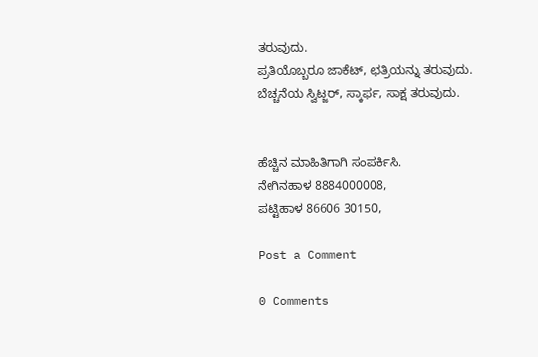ತರುವುದು.
ಪ್ರತಿಯೊಬ್ಬರೂ ಜಾಕೆಟ್, ಛತ್ರಿಯನ್ನು ತರುವುದು.
ಬೆಚ್ಚನೆಯ ಸ್ವಿಟ್ಜರ್, ಸ್ಕಾರ್ಫ, ಸಾಕ್ಷ ತರುವುದು.


ಹೆಚ್ಚಿನ ಮಾಹಿತಿಗಾಗಿ ಸಂಪರ್ಕಿಸಿ.
ನೇಗಿನಹಾಳ 8884000008,
ಪಟ್ಟಿಹಾಳ 86606 30150,

Post a Comment

0 Comments